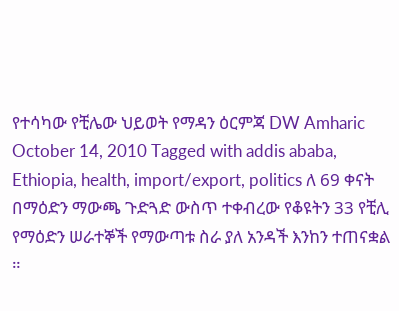የተሳካው የቺሌው ህይወት የማዳን ዕርምጃ DW Amharic October 14, 2010 Tagged with addis ababa, Ethiopia, health, import/export, politics ለ 69 ቀናት በማዕድን ማውጫ ጉድጓድ ውስጥ ተቀብረው የቆዩትን 33 የቺሊ የማዕድን ሠራተኞች የማውጣቱ ስራ ያለ አንዳች እንከን ተጠናቋል ።